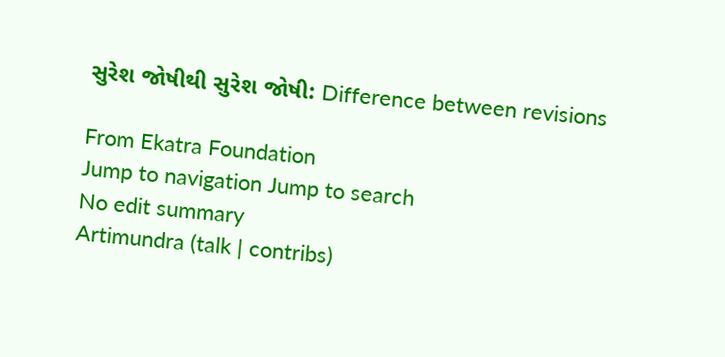સુરેશ જોષીથી સુરેશ જોષી: Difference between revisions

From Ekatra Foundation
Jump to navigation Jump to search
No edit summary
Artimundra (talk | contribs)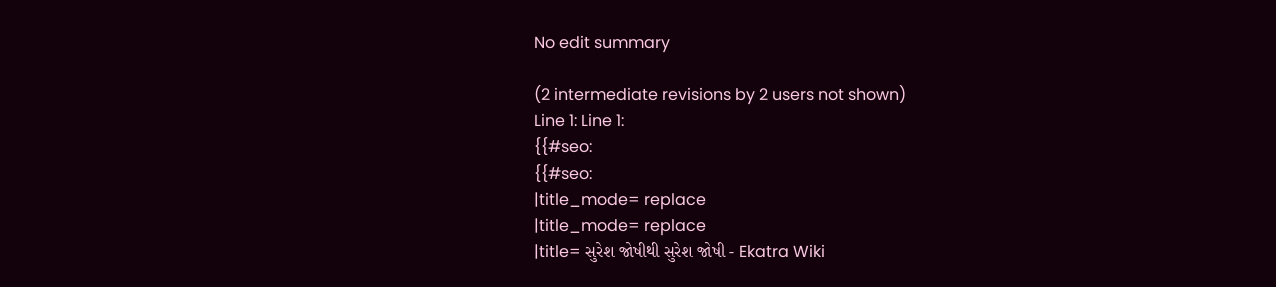No edit summary

(2 intermediate revisions by 2 users not shown)
Line 1: Line 1:
{{#seo:
{{#seo:
|title_mode= replace
|title_mode= replace
|title= સુરેશ જોષીથી સુરેશ જોષી - Ekatra Wiki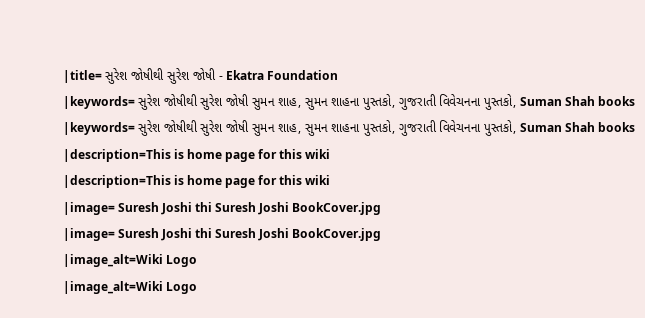|title= સુરેશ જોષીથી સુરેશ જોષી - Ekatra Foundation
|keywords= સુરેશ જોષીથી સુરેશ જોષી સુમન શાહ, સુમન શાહના પુસ્તકો, ગુજરાતી વિવેચનના પુસ્તકો, Suman Shah books
|keywords= સુરેશ જોષીથી સુરેશ જોષી સુમન શાહ, સુમન શાહના પુસ્તકો, ગુજરાતી વિવેચનના પુસ્તકો, Suman Shah books
|description=This is home page for this wiki
|description=This is home page for this wiki
|image= Suresh Joshi thi Suresh Joshi BookCover.jpg
|image= Suresh Joshi thi Suresh Joshi BookCover.jpg
|image_alt=Wiki Logo
|image_alt=Wiki Logo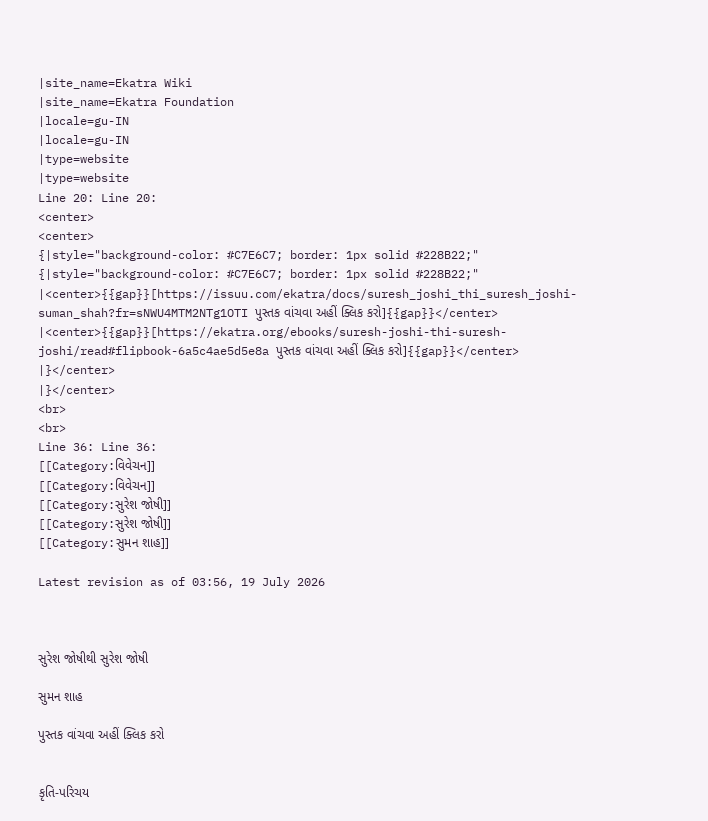|site_name=Ekatra Wiki
|site_name=Ekatra Foundation
|locale=gu-IN
|locale=gu-IN
|type=website
|type=website
Line 20: Line 20:
<center>
<center>
{|style="background-color: #C7E6C7; border: 1px solid #228B22;"
{|style="background-color: #C7E6C7; border: 1px solid #228B22;"
|<center>{{gap}}[https://issuu.com/ekatra/docs/suresh_joshi_thi_suresh_joshi-suman_shah?fr=sNWU4MTM2NTg1OTI પુસ્તક વાંચવા અહીં ક્લિક કરો]{{gap}}</center>
|<center>{{gap}}[https://ekatra.org/ebooks/suresh-joshi-thi-suresh-joshi/read#flipbook-6a5c4ae5d5e8a પુસ્તક વાંચવા અહીં ક્લિક કરો]{{gap}}</center>
|}</center>
|}</center>
<br>
<br>
Line 36: Line 36:
[[Category:વિવેચન]]
[[Category:વિવેચન]]
[[Category:સુરેશ જોષી]]
[[Category:સુરેશ જોષી]]
[[Category:સુમન શાહ]]

Latest revision as of 03:56, 19 July 2026



સુરેશ જોષીથી સુરેશ જોષી

સુમન શાહ

પુસ્તક વાંચવા અહીં ક્લિક કરો


કૃતિ-પરિચય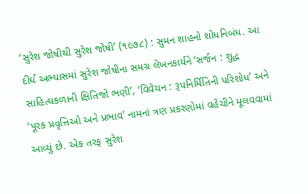‘સુરેશ જોષીથી સુરેશ જોષી’ (૧૯૭૮) : સુમન શાહનો શોધનિબંધ. આ દીર્ઘ અભ્યાસમાં સુરેશ જોષીના સમગ્ર લેખનકાર્યને ‘સર્જન : શુદ્ધ સાહિત્યકળાની ક્ષિતિજો ભણી’, ‘વિવેચન : રૂપનિર્મિતિની પરિશોધ’ અને ‘પૂરક પ્રવૃત્તિઓ અને પ્રભાવ’ નામનાં ત્રણ પ્રકરણોમાં વહેંચીને મૂલવવામાં આવ્યું છે. એક તરફ સુરેશ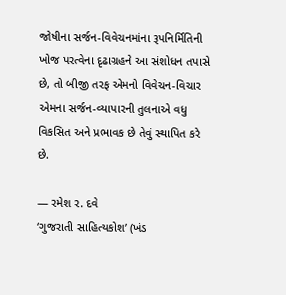જોષીના સર્જન-વિવેચનમાંના રૂપનિર્મિતિની ખોજ પરત્વેના દૃઢાગ્રહને આ સંશોધન તપાસે છે, તો બીજી તરફ એમનો વિવેચન-વિચાર એમના સર્જન-વ્યાપારની તુલનાએ વધુ વિકસિત અને પ્રભાવક છે તેવું સ્થાપિત કરે છે.

— રમેશ ર. દવે
‘ગુજરાતી સાહિત્યકોશ’ (ખંડ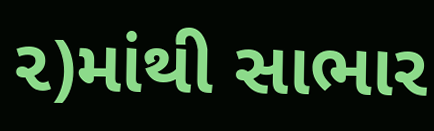૨)માંથી સાભાર